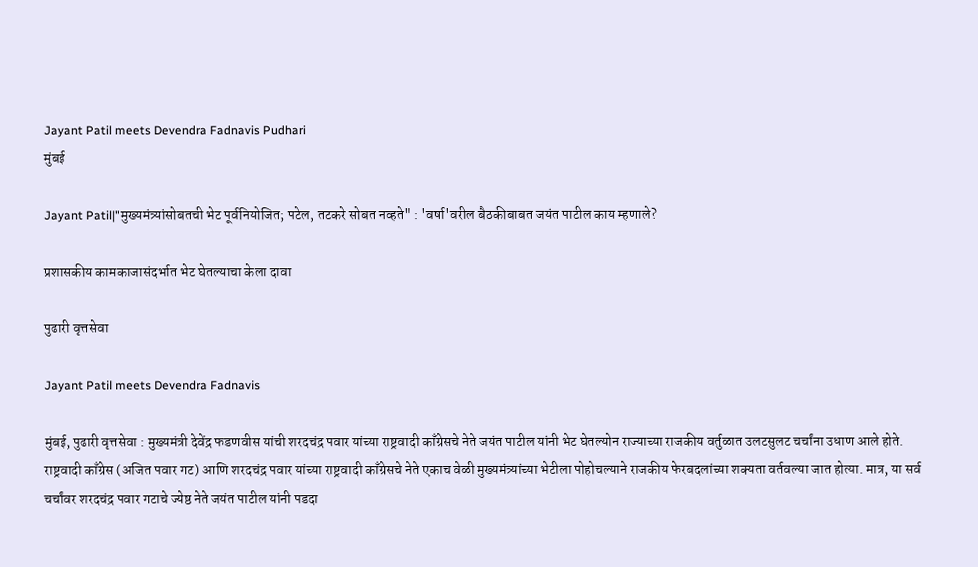Jayant Patil meets Devendra Fadnavis Pudhari
मुंबई

Jayant Patil|"मुख्यमंत्र्यांसोबतची भेट पूर्वनियोजित; पटेल, तटकरे सोबत नव्हते" : 'वर्षा'वरील बैठकीबाबत जयंत पाटील काय म्हणाले?

प्रशासकीय कामकाजासंदर्भात भेट घेतल्‍याचा केला दावा

पुढारी वृत्तसेवा

Jayant Patil meets Devendra Fadnavis

मुंबई, पुढारी वृत्तसेवा : मुख्‍यमंत्री देवेंद्र फडणवीस यांची शरदचंद्र पवार यांच्या राष्ट्रवादी काँग्रेसचे नेते जयंत पाटील यांनी भेट घेतल्‍योन राज्याच्या राजकीय वर्तुळात उलटसुलट चर्चांना उधाण आले होते. राष्ट्रवादी काँग्रेस (अजित पवार गट) आणि शरदचंद्र पवार यांच्या राष्ट्रवादी काँग्रेसचे नेते एकाच वेळी मुख्यमंत्र्यांच्या भेटीला पोहोचल्याने राजकीय फेरबदलांच्या शक्यता वर्तवल्या जात होत्या. मात्र, या सर्व चर्चांवर शरदचंद्र पवार गटाचे ज्येष्ठ नेते जयंत पाटील यांनी पडदा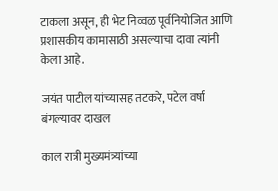टाकला असून, ही भेट निव्वळ पूर्वनियोजित आणि प्रशासकीय कामासाठी असल्याचा दावा त्यांनी केला आहे.

जयंत पाटील यांच्‍यासह तटकरे, पटेल वर्षा बंगल्‍यावर दाखल

काल रात्री मुख्यमंत्र्यांच्या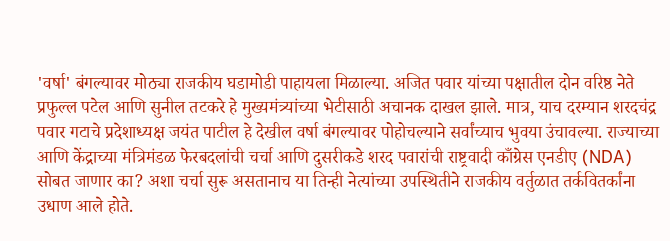'वर्षा' बंगल्यावर मोठ्या राजकीय घडामोडी पाहायला मिळाल्या. अजित पवार यांच्या पक्षातील दोन वरिष्ठ नेते प्रफुल्ल पटेल आणि सुनील तटकरे हे मुख्यमंत्र्यांच्या भेटीसाठी अचानक दाखल झाले. मात्र, याच दरम्यान शरदचंद्र पवार गटाचे प्रदेशाध्यक्ष जयंत पाटील हे देखील वर्षा बंगल्यावर पोहोचल्याने सर्वांच्याच भुवया उंचावल्या. राज्याच्या आणि केंद्राच्या मंत्रिमंडळ फेरबदलांची चर्चा आणि दुसरीकडे शरद पवारांची राष्ट्रवादी काँग्रेस एनडीए (NDA) सोबत जाणार का? अशा चर्चा सुरू असतानाच या तिन्ही नेत्यांच्या उपस्थितीने राजकीय वर्तुळात तर्कवितर्कांना उधाण आले होते.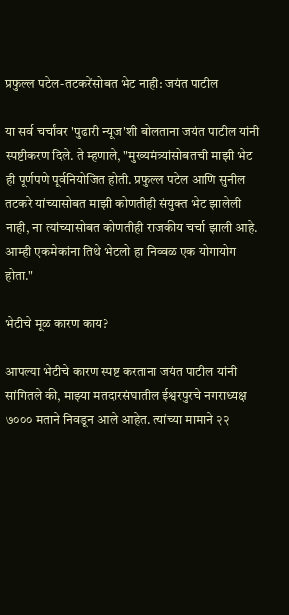प्रफुल्ल पटेल-तटकरेंसोबत भेट नाही: जयंत पाटील

या सर्व चर्चांवर 'पुढारी न्यूज'शी बोलताना जयंत पाटील यांनी स्पष्टीकरण दिले. ते म्हणाले, "मुख्यमंत्र्यांसोबतची माझी भेट ही पूर्णपणे पूर्वनियोजित होती. प्रफुल्ल पटेल आणि सुनील तटकरे यांच्यासोबत माझी कोणतीही संयुक्त भेट झालेली नाही, ना त्यांच्यासोबत कोणतीही राजकीय चर्चा झाली आहे. आम्ही एकमेकांना तिथे भेटलो हा निव्वळ एक योगायोग होता."

भेटीचे मूळ कारण काय?

आपल्या भेटीचे कारण स्पष्ट करताना जयंत पाटील यांनी सांगितले की, माझ्‍या मतदारसंघातील ईश्वरपुरचे नगराध्यक्ष ७००० मताने निवडून आले आहेत. त्‍यांच्‍या मामाने २२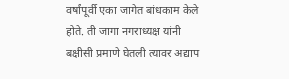वर्षांपूर्वी एका जागेत बांधकाम केले होते. ती जागा नगराध्यक्ष यांनी बक्षीसी प्रमाणे घेतली त्यावर अद्याप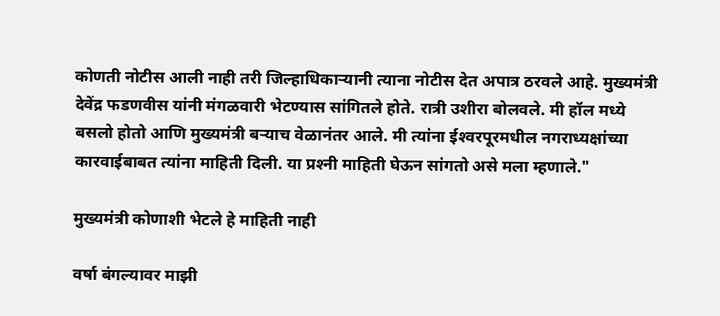कोणती नोटीस आली नाही तरी जिल्हाधिकाऱ्यानी त्याना नोटीस देत अपात्र ठरवले आहे. मुख्‍यमंत्री देवेंद्र फडणवीस यांनी मंगळवारी भेटण्‍यास सांगितले होते. रात्री उशीरा बोलवले. मी हॉल मध्ये बसलो होतो आणि मुख्यमंत्री बऱ्याच वेळानंतर आले. मी त्‍यांना ईश्‍वरपूरमधील नगराध्‍यक्षांच्‍या कारवाईबाबत त्‍यांना माहिती दिली. या प्रश्‍नी माहिती घेऊन सांगतो असे मला म्हणाले."

मुख्‍यमंत्री कोणाशी भेटले हे माहिती नाही

वर्षा बंगल्‍यावर माझी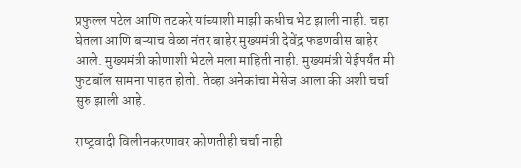प्रफुल्‍ल पटेल आणि तटकरे यांच्याशी माझी कधीच भेट झाली नाही. चहा घेतला आणि बऱ्याच वेळा नंतर बाहेर मुख्‍यमंत्री देवेंद्र फडणवीस बाहेर आले. मुख्‍यमंत्री कोणाशी भेटले मला माहिती नाही. मुख्‍यमंत्री येईपर्यंत मी फुटबॉल सामना पाहत होतो. तेव्‍हा अनेकांचा मेसेज आला की अशी चर्चा सुरु झाली आहे.

राष्‍ट्रवादी विलीनकरणावर कोणतीही चर्चा नाही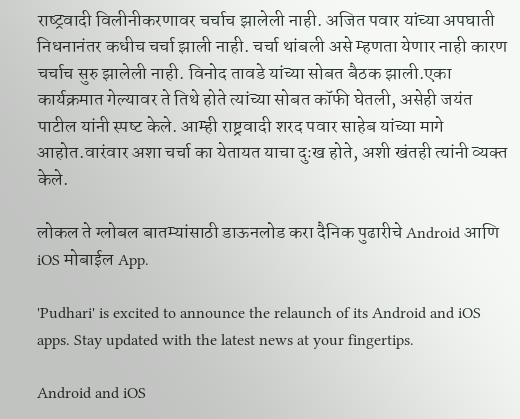राष्‍ट्रवादी विलीनीकरणावर चर्चाच झालेली नाही. अजित पवार यांच्‍या अपघाती निधनानंतर कधीच चर्चा झाली नाही. चर्चा थांबली असे म्‍हणता येणार नाही कारण चर्चाच सुरु झालेली नाही. विनोद तावडे यांच्या सोबत बैठक झाली.एका कार्यक्रमात गेल्यावर ते तिथे होते त्यांच्या सोबत कॉफी घेतली, असेही जयंत पाटील यांनी स्‍पष्‍ट केले. आम्ही राष्ट्रवादी शरद पवार साहेब यांच्या मागे आहोत.वारंवार अशा चर्चा का येतायत याचा दुःख होते, अशी खंतही त्‍यांनी व्‍यक्‍त केले.

लोकल ते ग्लोबल बातम्यांसाठी डाऊनलोड करा दैनिक पुढारीचे Android आणि iOS मोबाईल App.

'Pudhari' is excited to announce the relaunch of its Android and iOS apps. Stay updated with the latest news at your fingertips.

Android and iOS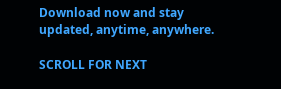Download now and stay updated, anytime, anywhere.

SCROLL FOR NEXT